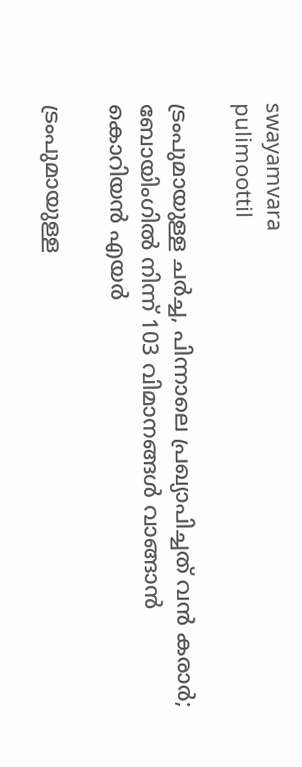swayamvara
pulimoottil

ട്രംപുമായുള്ള ചർച്ച, പിന്നാലെ പ്രഖ്യാപിച്ചത് വൻ കരാർ; ബോയിംഗിൽ നിന്ന് 103 വിമാനങ്ങൾ വാങ്ങാൻ കൊറിയൻ എയർ

ട്രംപുമായുള്ള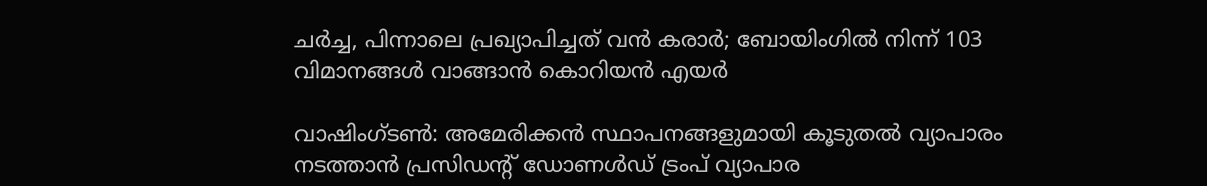ചർച്ച, പിന്നാലെ പ്രഖ്യാപിച്ചത് വൻ കരാർ; ബോയിംഗിൽ നിന്ന് 103 വിമാനങ്ങൾ വാങ്ങാൻ കൊറിയൻ എയർ

വാഷിംഗ്ടൺ: അമേരിക്കൻ സ്ഥാപനങ്ങളുമായി കൂടുതൽ വ്യാപാരം നടത്താൻ പ്രസിഡന്റ് ഡോണൾഡ് ട്രംപ് വ്യാപാര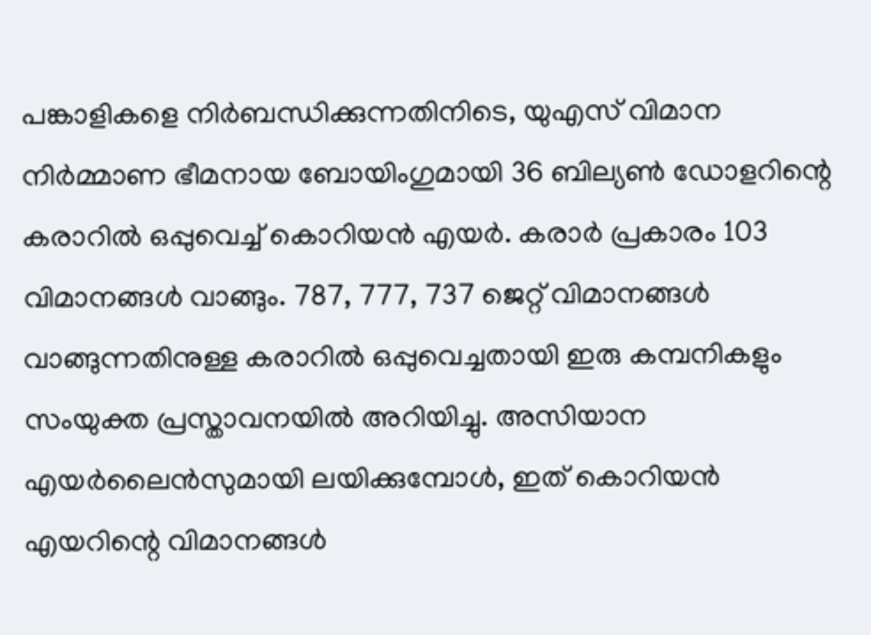പങ്കാളികളെ നിർബന്ധിക്കുന്നതിനിടെ, യുഎസ് വിമാന നിർമ്മാണ ഭീമനായ ബോയിംഗുമായി 36 ബില്യൺ ഡോളറിന്റെ കരാറിൽ ഒപ്പുവെച്ച് കൊറിയൻ എയർ. കരാർ പ്രകാരം 103 വിമാനങ്ങൾ വാങ്ങും. 787, 777, 737 ജെറ്റ് വിമാനങ്ങൾ വാങ്ങുന്നതിനുള്ള കരാറിൽ ഒപ്പുവെച്ചതായി ഇരു കമ്പനികളും സംയുക്ത പ്രസ്താവനയിൽ അറിയിച്ചു. അസിയാന എയർലൈൻസുമായി ലയിക്കുമ്പോൾ, ഇത് കൊറിയൻ എയറിന്റെ വിമാനങ്ങൾ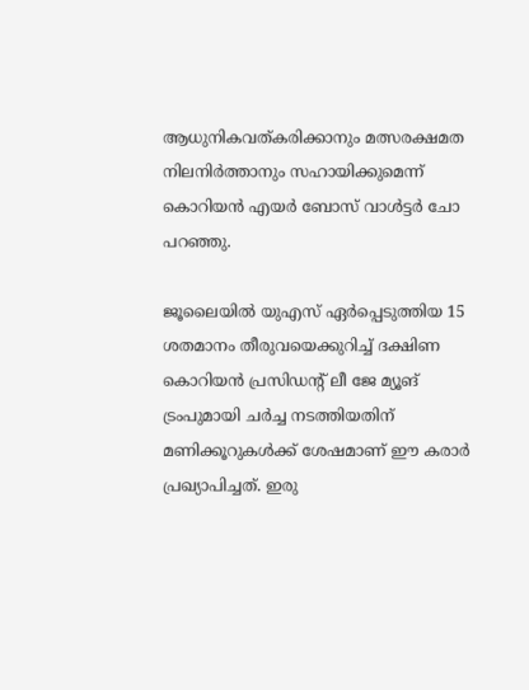ആധുനികവത്കരിക്കാനും മത്സരക്ഷമത നിലനിർത്താനും സഹായിക്കുമെന്ന് കൊറിയൻ എയർ ബോസ് വാൾട്ടർ ചോ പറഞ്ഞു.

ജൂലൈയിൽ യുഎസ് ഏർപ്പെടുത്തിയ 15 ശതമാനം തീരുവയെക്കുറിച്ച് ദക്ഷിണ കൊറിയൻ പ്രസിഡന്റ് ലീ ജേ മ്യൂങ് ട്രംപുമായി ചർച്ച നടത്തിയതിന് മണിക്കൂറുകൾക്ക് ശേഷമാണ് ഈ കരാർ പ്രഖ്യാപിച്ചത്. ഇരു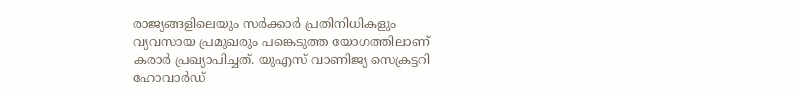രാജ്യങ്ങളിലെയും സർക്കാർ പ്രതിനിധികളും വ്യവസായ പ്രമുഖരും പങ്കെടുത്ത യോഗത്തിലാണ് കരാർ പ്രഖ്യാപിച്ചത്. യുഎസ് വാണിജ്യ സെക്രട്ടറി ഹോവാർഡ്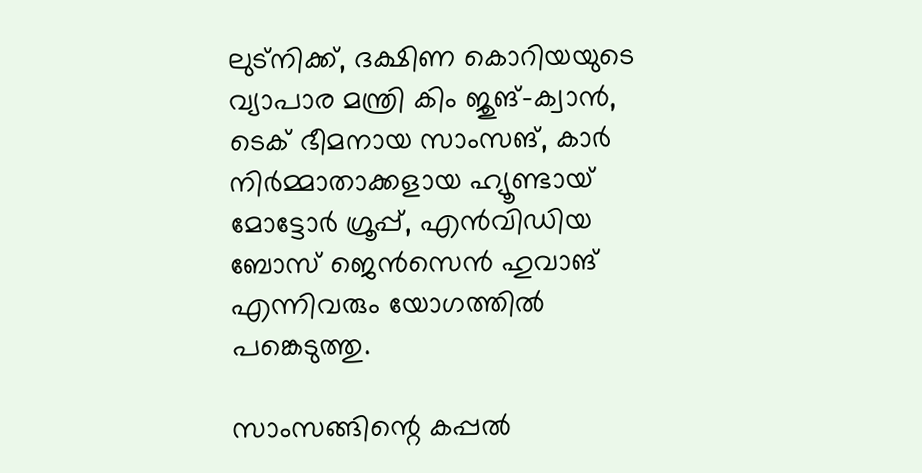ലുട്നിക്ക്, ദക്ഷിണ കൊറിയയുടെ വ്യാപാര മന്ത്രി കിം ജുങ്-ക്വാൻ, ടെക് ഭീമനായ സാംസങ്, കാർ നിർമ്മാതാക്കളായ ഹ്യൂണ്ടായ് മോട്ടോർ ഗ്രൂപ്പ്, എൻവിഡിയ ബോസ് ജെൻസെൻ ഹുവാങ് എന്നിവരും യോഗത്തിൽ പങ്കെടുത്തു.

സാംസങ്ങിന്റെ കപ്പൽ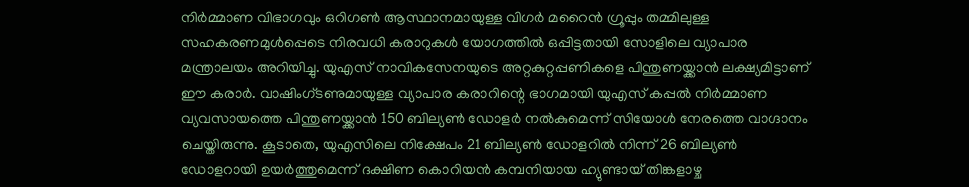നിർമ്മാണ വിഭാഗവും ഒറിഗൺ ആസ്ഥാനമായുള്ള വിഗർ മറൈൻ ഗ്രൂപ്പും തമ്മിലുള്ള സഹകരണമുൾപ്പെടെ നിരവധി കരാറുകൾ യോഗത്തിൽ ഒപ്പിട്ടതായി സോളിലെ വ്യാപാര മന്ത്രാലയം അറിയിച്ചു. യുഎസ് നാവികസേനയുടെ അറ്റകുറ്റപ്പണികളെ പിന്തുണയ്ക്കാൻ ലക്ഷ്യമിട്ടാണ് ഈ കരാർ. വാഷിംഗ്ടണുമായുള്ള വ്യാപാര കരാറിന്റെ ഭാഗമായി യുഎസ് കപ്പൽ നിർമ്മാണ വ്യവസായത്തെ പിന്തുണയ്ക്കാൻ 150 ബില്യൺ ഡോളർ നൽകുമെന്ന് സിയോൾ നേരത്തെ വാഗ്ദാനം ചെയ്തിരുന്നു. കൂടാതെ, യുഎസിലെ നിക്ഷേപം 21 ബില്യൺ ഡോളറിൽ നിന്ന് 26 ബില്യൺ ഡോളറായി ഉയർത്തുമെന്ന് ദക്ഷിണ കൊറിയൻ കമ്പനിയായ ഹ്യുണ്ടായ് തിങ്കളാഴ്ച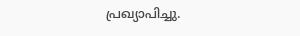പ്രഖ്യാപിച്ചു.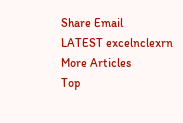Share Email
LATEST excelnclexrn
More Articles
Top